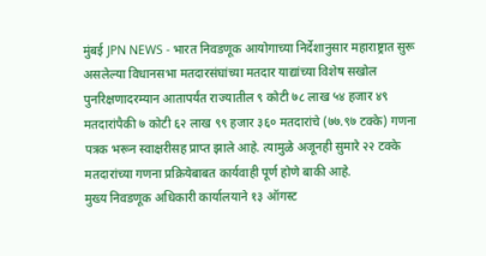मुंबई JPN NEWS - भारत निवडणूक आयोगाच्या निर्देशानुसार महाराष्ट्रात सुरू असलेल्या विधानसभा मतदारसंघांच्या मतदार याद्यांच्या विशेष सखोल पुनरिक्षणादरम्यान आतापर्यंत राज्यातील ९ कोटी ७८ लाख ५४ हजार ४९ मतदारांपैकी ७ कोटी ६२ लाख ९९ हजार ३६० मतदारांचे (७७.९७ टक्के) गणना पत्रक भरून स्वाक्षरीसह प्राप्त झाले आहे. त्यामुळे अजूनही सुमारे २२ टक्के मतदारांच्या गणना प्रक्रियेबाबत कार्यवाही पूर्ण होणे बाकी आहे.
मुख्य निवडणूक अधिकारी कार्यालयाने १३ ऑगस्ट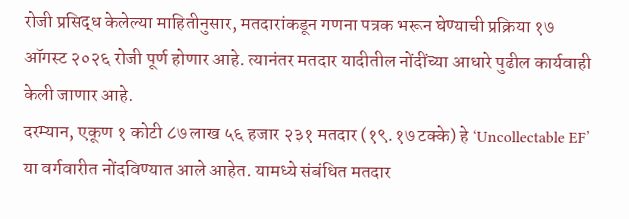रोजी प्रसिद्ध केलेल्या माहितीनुसार, मतदारांकडून गणना पत्रक भरून घेण्याची प्रक्रिया १७ ऑगस्ट २०२६ रोजी पूर्ण होणार आहे. त्यानंतर मतदार यादीतील नोंदींच्या आधारे पुढील कार्यवाही केली जाणार आहे.
दरम्यान, एकूण १ कोटी ८७ लाख ५६ हजार २३१ मतदार (१९.१७ टक्के) हे ‘Uncollectable EF’ या वर्गवारीत नोंदविण्यात आले आहेत. यामध्ये संबंधित मतदार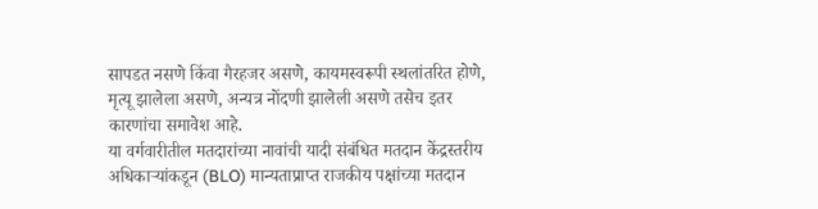सापडत नसणे किंवा गैरहजर असणे, कायमस्वरूपी स्थलांतरित होणे, मृत्यू झालेला असणे, अन्यत्र नोंदणी झालेली असणे तसेच इतर कारणांचा समावेश आहे.
या वर्गवारीतील मतदारांच्या नावांची यादी संबंधित मतदान केंद्रस्तरीय अधिकाऱ्यांकडून (BLO) मान्यताप्राप्त राजकीय पक्षांच्या मतदान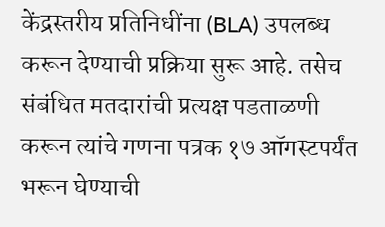केंद्रस्तरीय प्रतिनिधींना (BLA) उपलब्ध करून देण्याची प्रक्रिया सुरू आहे. तसेच संबंधित मतदारांची प्रत्यक्ष पडताळणी करून त्यांचे गणना पत्रक १७ ऑगस्टपर्यंत भरून घेण्याची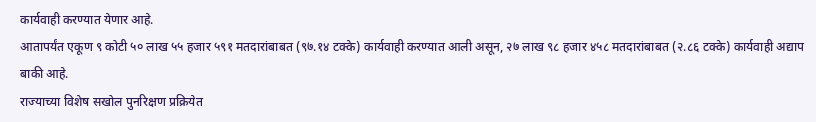कार्यवाही करण्यात येणार आहे.
आतापर्यंत एकूण ९ कोटी ५० लाख ५५ हजार ५९१ मतदारांबाबत (९७.१४ टक्के) कार्यवाही करण्यात आली असून, २७ लाख ९८ हजार ४५८ मतदारांबाबत (२.८६ टक्के) कार्यवाही अद्याप बाकी आहे.
राज्याच्या विशेष सखोल पुनरिक्षण प्रक्रियेत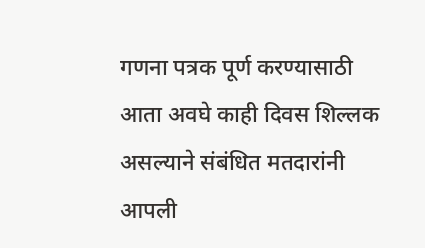गणना पत्रक पूर्ण करण्यासाठी आता अवघे काही दिवस शिल्लक असल्याने संबंधित मतदारांनी आपली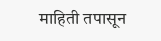माहिती तपासून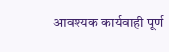आवश्यक कार्यवाही पूर्ण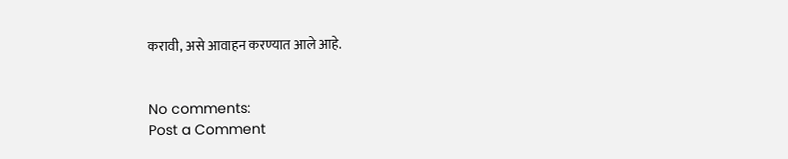करावी, असे आवाहन करण्यात आले आहे.


No comments:
Post a Comment